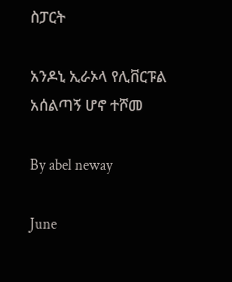ስፓርት

አንዶኒ ኢራኦላ የሊቨርፑል አሰልጣኝ ሆኖ ተሾመ

By abel neway

June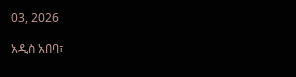03, 2026

አዲስ አበባ፣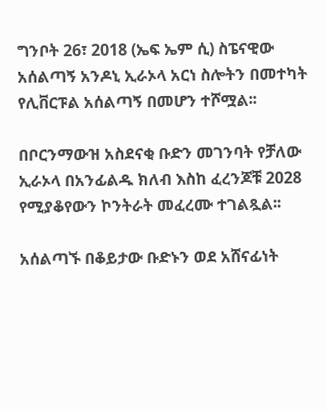ግንቦት 26፣ 2018 (ኤፍ ኤም ሲ) ስፔናዊው አሰልጣኝ አንዶኒ ኢራኦላ አርነ ስሎትን በመተካት የሊቨርፑል አሰልጣኝ በመሆን ተሾሟል፡፡

በቦርንማውዝ አስደናቂ ቡድን መገንባት የቻለው ኢራኦላ በአንፊልዱ ክለብ እስከ ፈረንጆቹ 2028 የሚያቆየውን ኮንትራት መፈረሙ ተገልጿል፡፡

አሰልጣኙ በቆይታው ቡድኑን ወደ አሸናፊነት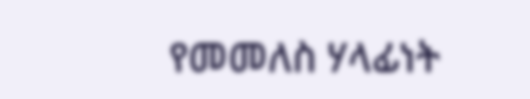የመመለስ ሃላፊነት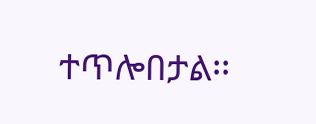ተጥሎበታል፡፡